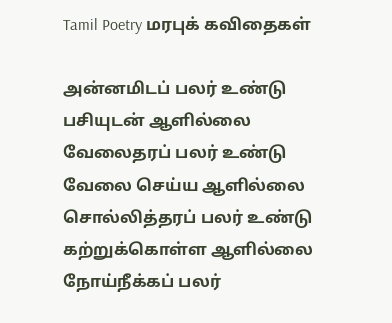Tamil Poetry மரபுக் கவிதைகள்

அன்னமிடப் பலர் உண்டு பசியுடன் ஆளில்லை
வேலைதரப் பலர் உண்டு வேலை செய்ய ஆளில்லை
சொல்லித்தரப் பலர் உண்டு கற்றுக்கொள்ள ஆளில்லை
நோய்நீக்கப் பலர்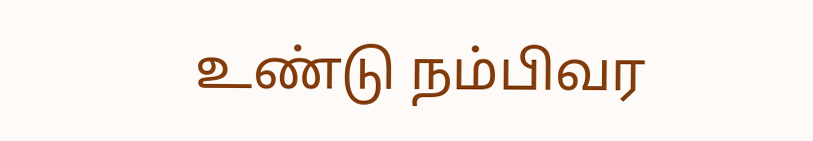உண்டு நம்பிவர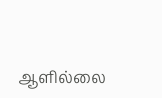ஆளில்லை